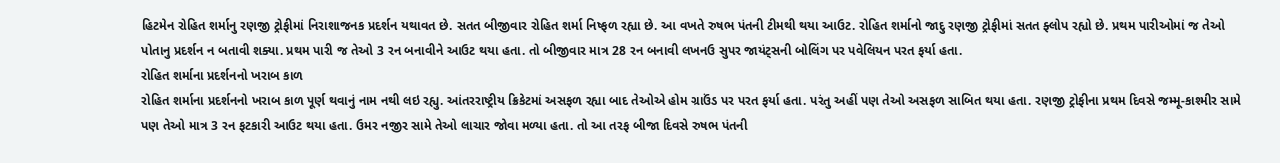હિટમેન રોહિત શર્માનુ રણજી ટ્રોફીમાં નિરાશાજનક પ્રદર્શન યથાવત છે. સતત બીજીવાર રોહિત શર્મા નિષ્ફળ રહ્યા છે. આ વખતે રુષભ પંતની ટીમથી થયા આઉટ. રોહિત શર્માનો જાદુ રણજી ટ્રોફીમાં સતત ફ્લોપ રહ્યો છે. પ્રથમ પારીઓમાં જ તેઓ પોતાનુ પ્રદર્શન ન બતાવી શક્યા. પ્રથમ પારી જ તેઓ 3 રન બનાવીને આઉટ થયા હતા. તો બીજીવાર માત્ર 28 રન બનાવી લખનઉ સુપર જાયંટ્સની બોલિંગ પર પવેલિયન પરત ફર્યા હતા.
રોહિત શર્માના પ્રદર્શનનો ખરાબ કાળ
રોહિત શર્માના પ્રદર્શનનો ખરાબ કાળ પૂર્ણ થવાનું નામ નથી લઇ રહ્યુ. આંતરરાષ્ટ્રીય ક્રિકેટમાં અસફળ રહ્યા બાદ તેઓએ હોમ ગ્રાઉંડ પર પરત ફર્યા હતા. પરંતુ અહીં પણ તેઓ અસફળ સાબિત થયા હતા. રણજી ટ્રોફીના પ્રથમ દિવસે જમ્મૂ-કાશ્મીર સામે પણ તેઓ માત્ર 3 રન ફટકારી આઉટ થયા હતા. ઉમર નજીર સામે તેઓ લાચાર જોવા મળ્યા હતા. તો આ તરફ બીજા દિવસે રુષભ પંતની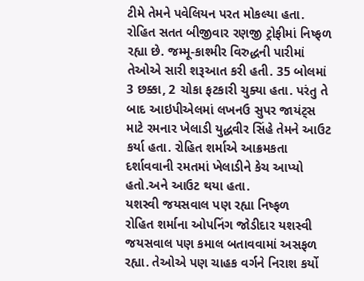ટીમે તેમને પવેલિયન પરત મોકલ્યા હતા. રોહિત સતત બીજીવાર રણજી ટ્રોફીમાં નિષ્ફળ રહ્યા છે. જમ્મૂ-કાશ્મીર વિરુદ્ધની પારીમાં તેઓએ સારી શરૂઆત કરી હતી. 35 બોલમાં 3 છક્કા, 2 ચોકા ફટકારી ચુક્યા હતા. પરંતુ તે બાદ આઇપીએલમાં લખનઉ સુપર જાયંટ્સ માટે રમનાર ખેલાડી યુદ્ધવીર સિંહે તેમને આઉટ કર્યા હતા. રોહિત શર્માએ આક્રમકતા દર્શાવવાની રમતમાં ખેલાડીને કેચ આપ્યો હતો.અને આઉટ થયા હતા.
યશસ્વી જયસવાલ પણ રહ્યા નિષ્ફળ
રોહિત શર્માના ઓપનિંગ જોડીદાર યશસ્વી જયસવાલ પણ કમાલ બતાવવામાં અસફળ રહ્યા. તેઓએ પણ ચાહક વર્ગને નિરાશ કર્યો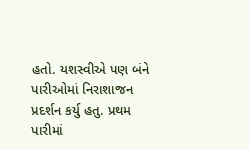હતો. યશસ્વીએ પણ બંને પારીઓમાં નિરાશાજન પ્રદર્શન કર્યુ હતુ. પ્રથમ પારીમાં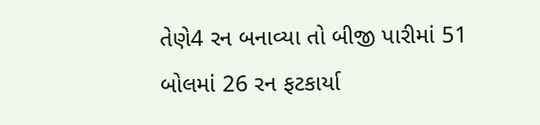તેણે4 રન બનાવ્યા તો બીજી પારીમાં 51 બોલમાં 26 રન ફટકાર્યા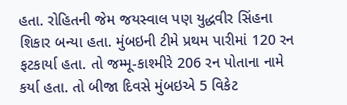હતા. રોહિતની જેમ જયસ્વાલ પણ યુદ્ધવીર સિંહના શિકાર બન્યા હતા. મુંબઇની ટીમે પ્રથમ પારીમાં 120 રન ફટકાર્યા હતા. તો જમ્મૂ-કાશ્મીરે 206 રન પોતાના નામે કર્યા હતા. તો બીજા દિવસે મુંબઇએ 5 વિકેટ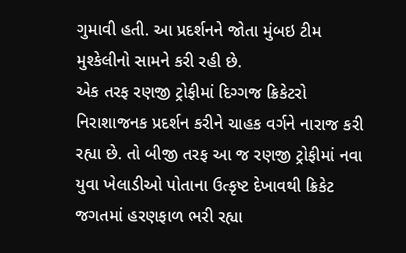ગુમાવી હતી. આ પ્રદર્શનને જોતા મુંબઇ ટીમ મુશ્કેલીનો સામને કરી રહી છે.
એક તરફ રણજી ટ્રોફીમાં દિગ્ગજ ક્રિકેટરો નિરાશાજનક પ્રદર્શન કરીને ચાહક વર્ગને નારાજ કરી રહ્યા છે. તો બીજી તરફ આ જ રણજી ટ્રોફીમાં નવા યુવા ખેલાડીઓ પોતાના ઉત્કૃષ્ટ દેખાવથી ક્રિકેટ જગતમાં હરણફાળ ભરી રહ્યા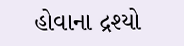હોવાના દ્રશ્યો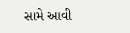સામે આવી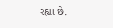રહ્યા છે.